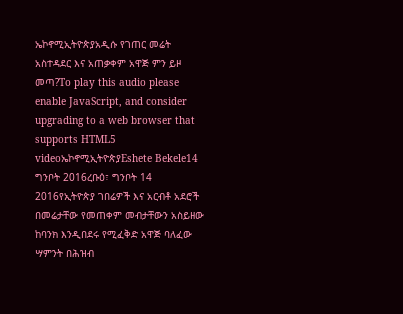ኤኮኖሚኢትዮጵያአዲሱ የገጠር መሬት አስተዳደር እና አጠቃቀም አዋጅ ምን ይዞ መጣ?To play this audio please enable JavaScript, and consider upgrading to a web browser that supports HTML5 videoኤኮኖሚኢትዮጵያEshete Bekele14 ግንቦት 2016ረቡዕ፣ ግንቦት 14 2016የኢትዮጵያ ገበሬዎች እና አርብቶ አደሮች በመሬታቸው የመጠቀም መብታቸውን አስይዘው ከባንክ እንዲበደሩ የሚፈቅድ አዋጅ ባለፈው ሣምንት በሕዝብ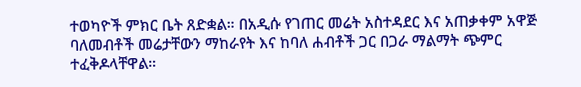ተወካዮች ምክር ቤት ጸድቋል። በአዲሱ የገጠር መሬት አስተዳደር እና አጠቃቀም አዋጅ ባለመብቶች መሬታቸውን ማከራየት እና ከባለ ሐብቶች ጋር በጋራ ማልማት ጭምር ተፈቅዶላቸዋል።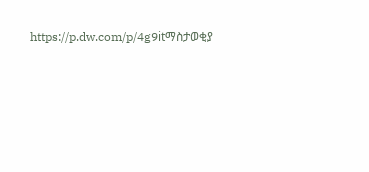https://p.dw.com/p/4g9itማስታወቂያ